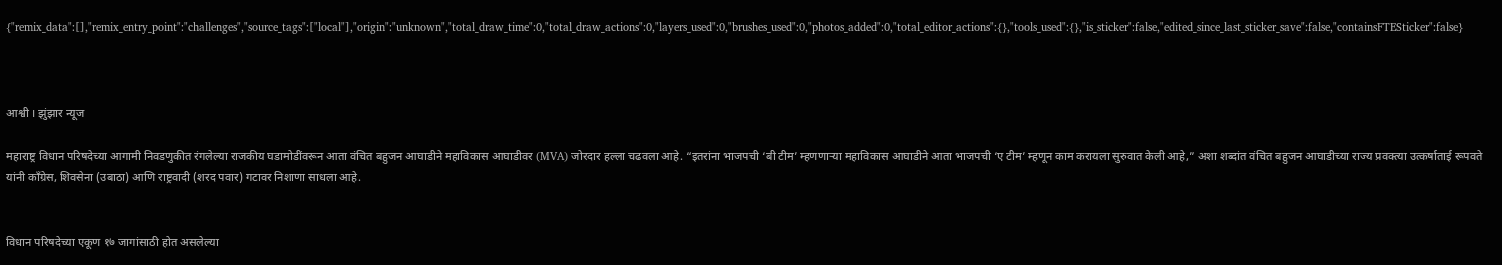{"remix_data":[],"remix_entry_point":"challenges","source_tags":["local"],"origin":"unknown","total_draw_time":0,"total_draw_actions":0,"layers_used":0,"brushes_used":0,"photos_added":0,"total_editor_actions":{},"tools_used":{},"is_sticker":false,"edited_since_last_sticker_save":false,"containsFTESticker":false}



आश्वी । झुंझार न्यूज

महाराष्ट्र विधान परिषदेच्या आगामी निवडणुकीत रंगलेल्या राजकीय घडामोडींवरून आता वंचित बहुजन आघाडीने महाविकास आघाडीवर (MVA) जोरदार हल्ला चढवला आहे. “इतरांना भाजपची ‘बी टीम’ म्हणणाऱ्या महाविकास आघाडीने आता भाजपची ‘ए टीम’ म्हणून काम करायला सुरुवात केली आहे,” अशा शब्दांत वंचित बहुजन आघाडीच्या राज्य प्रवक्त्या उत्कर्षाताई रूपवते यांनी काँग्रेस, शिवसेना (उबाठा) आणि राष्ट्रवादी (शरद पवार) गटावर निशाणा साधला आहे.


विधान परिषदेच्या एकूण १७ जागांसाठी होत असलेल्या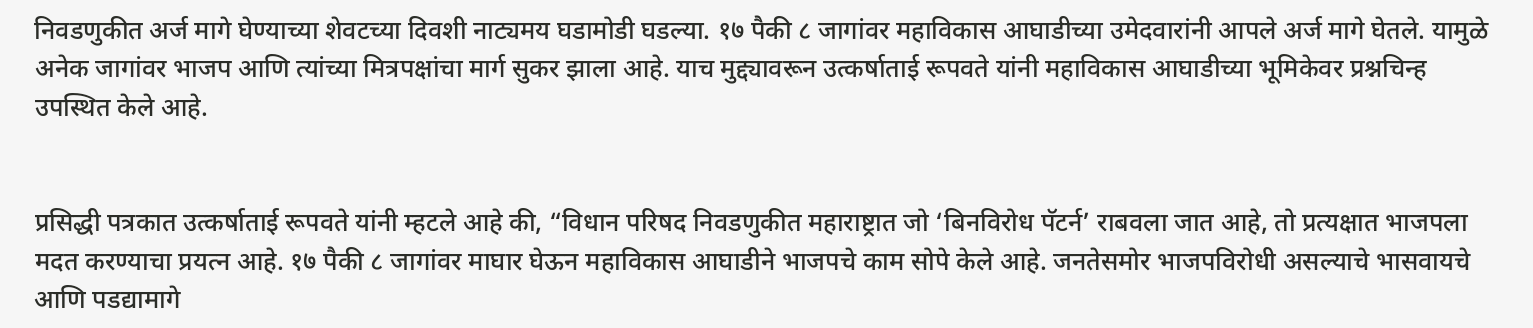निवडणुकीत अर्ज मागे घेण्याच्या शेवटच्या दिवशी नाट्यमय घडामोडी घडल्या. १७ पैकी ८ जागांवर महाविकास आघाडीच्या उमेदवारांनी आपले अर्ज मागे घेतले. यामुळे अनेक जागांवर भाजप आणि त्यांच्या मित्रपक्षांचा मार्ग सुकर झाला आहे. याच मुद्द्यावरून उत्कर्षाताई रूपवते यांनी महाविकास आघाडीच्या भूमिकेवर प्रश्नचिन्ह उपस्थित केले आहे.


प्रसिद्धी पत्रकात उत्कर्षाताई रूपवते यांनी म्हटले आहे की, “विधान परिषद निवडणुकीत महाराष्ट्रात जो ‘बिनविरोध पॅटर्न’ राबवला जात आहे, तो प्रत्यक्षात भाजपला मदत करण्याचा प्रयत्न आहे. १७ पैकी ८ जागांवर माघार घेऊन महाविकास आघाडीने भाजपचे काम सोपे केले आहे. जनतेसमोर भाजपविरोधी असल्याचे भासवायचे आणि पडद्यामागे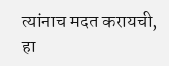त्यांनाच मदत करायची, हा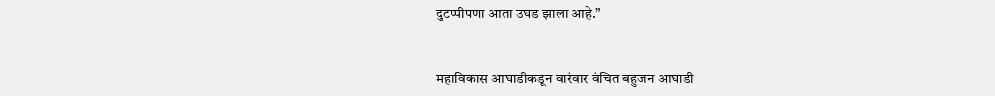दुटप्पीपणा आता उघड झाला आहे.”


महाविकास आघाडीकडून वारंवार वंचित बहुजन आघाडी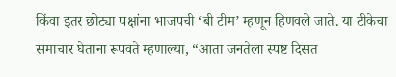किंवा इतर छोट्या पक्षांना भाजपची ‘बी टीम’ म्हणून हिणवले जाते. या टीकेचा समाचार घेताना रूपवते म्हणाल्या, “आता जनतेला स्पष्ट दिसत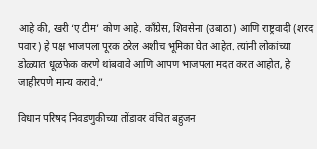आहे की, खरी ‘ए टीम’ कोण आहे. काँग्रेस, शिवसेना (उबाठा) आणि राष्ट्रवादी (शरद पवार) हे पक्ष भाजपला पूरक ठरेल अशीच भूमिका घेत आहेत. त्यांनी लोकांच्या डोळ्यात धूळफेक करणे थांबवावे आणि आपण भाजपला मदत करत आहोत, हे जाहीरपणे मान्य करावे.”

विधान परिषद निवडणुकीच्या तोंडावर वंचित बहुजन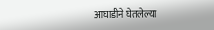आघाडीने घेतलेल्या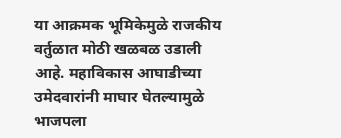या आक्रमक भूमिकेमुळे राजकीय वर्तुळात मोठी खळबळ उडाली आहे. महाविकास आघाडीच्या उमेदवारांनी माघार घेतल्यामुळे भाजपला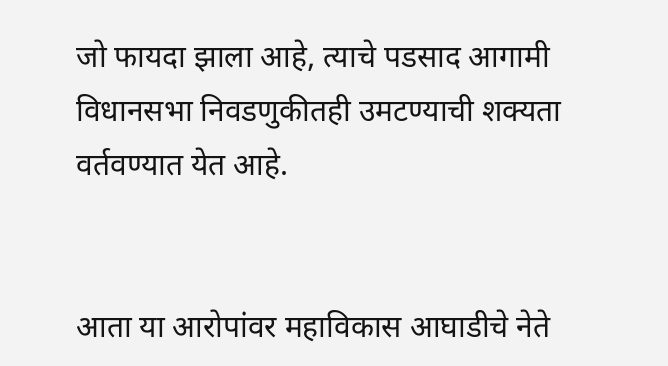जो फायदा झाला आहे, त्याचे पडसाद आगामी विधानसभा निवडणुकीतही उमटण्याची शक्यता वर्तवण्यात येत आहे.


आता या आरोपांवर महाविकास आघाडीचे नेते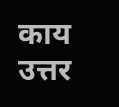काय उत्तर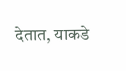देतात, याकडे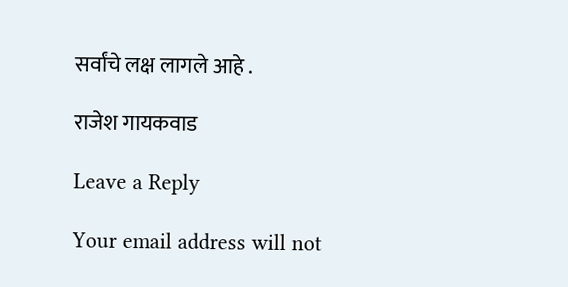सर्वांचे लक्ष लागले आहे .

राजेश गायकवाड

Leave a Reply

Your email address will not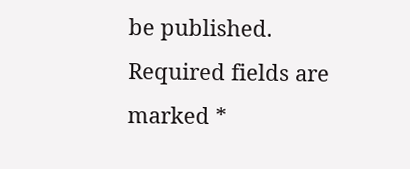be published. Required fields are marked *